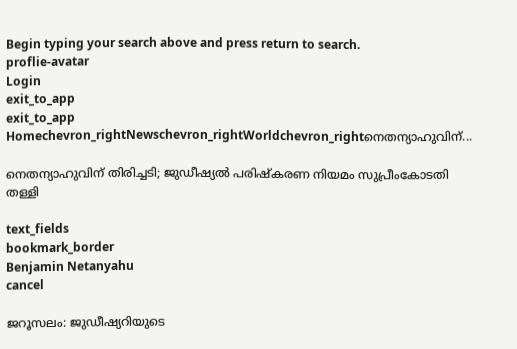Begin typing your search above and press return to search.
proflie-avatar
Login
exit_to_app
exit_to_app
Homechevron_rightNewschevron_rightWorldchevron_rightനെതന്യാഹുവിന്...

നെതന്യാഹുവിന് തിരിച്ചടി; ജുഡീഷ്യൽ പരിഷ്‍കരണ നിയമം സുപ്രീംകോടതി തള്ളി

text_fields
bookmark_border
Benjamin Netanyahu
cancel

ജറൂസലം: ജുഡീഷ്യറിയുടെ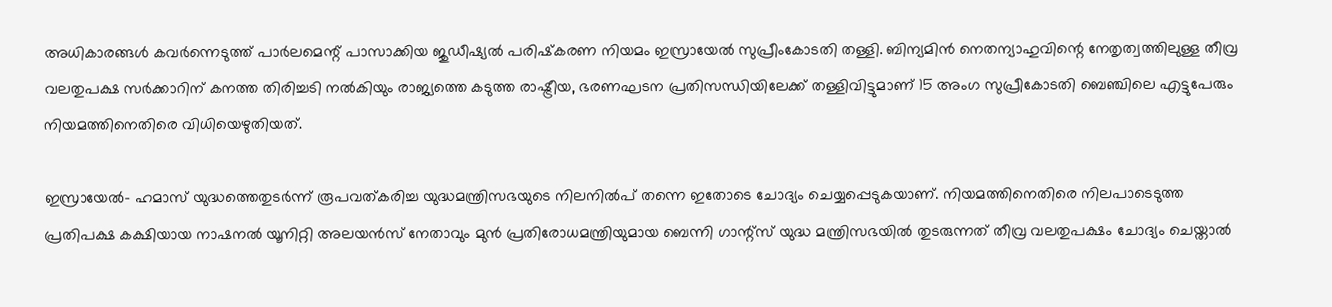അധികാരങ്ങൾ കവർന്നെടുത്ത് പാർലമെന്റ് പാസാക്കിയ ജുഡീഷ്യൽ പരിഷ്‍കരണ നിയമം ഇസ്രായേൽ സുപ്രീംകോടതി തള്ളി. ബിന്യമിൻ നെതന്യാഹുവിന്റെ നേതൃത്വത്തിലുള്ള തീവ്ര വലതുപക്ഷ സർക്കാറിന് കനത്ത തിരിച്ചടി നൽകിയും രാജ്യത്തെ കടുത്ത രാഷ്ട്രീയ, ഭരണഘടന പ്രതിസന്ധിയിലേക്ക് തള്ളിവിട്ടുമാണ് 15 അംഗ സുപ്രീകോടതി ബെഞ്ചിലെ എട്ടുപേരും നിയമത്തിനെതിരെ വിധിയെഴുതിയത്.

ഇസ്രായേൽ- ഹമാസ് യുദ്ധത്തെതുടർന്ന് രൂപവത്കരിച്ച യുദ്ധമന്ത്രിസഭയുടെ നിലനിൽപ് തന്നെ ഇതോടെ ചോദ്യം ചെയ്യപ്പെടുകയാണ്. നിയമത്തിനെതിരെ നിലപാടെടുത്ത പ്രതിപക്ഷ കക്ഷിയായ നാഷനൽ യൂനിറ്റി അലയൻസ് നേതാവും മുൻ പ്രതിരോധമന്ത്രിയുമായ ബെന്നി ഗാന്റ്സ് യുദ്ധ മന്ത്രിസഭയിൽ തുടരുന്നത് തീവ്ര വലതുപക്ഷം ചോദ്യം ചെയ്താൽ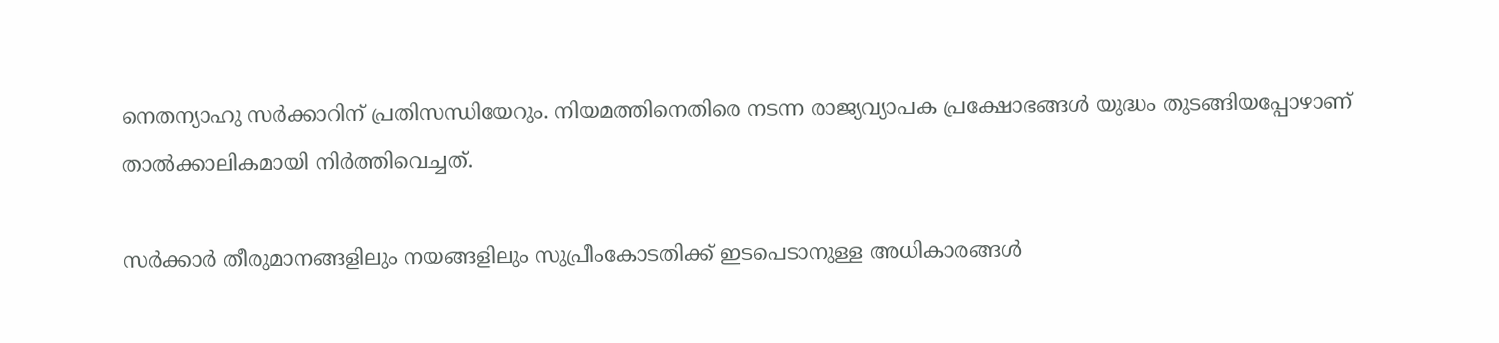നെതന്യാഹു സർക്കാറിന് പ്രതിസന്ധിയേറും. നിയമത്തിനെതിരെ നടന്ന രാജ്യവ്യാപക പ്രക്ഷോഭങ്ങൾ യുദ്ധം തുടങ്ങിയപ്പോഴാണ് താൽക്കാലികമായി നിർത്തിവെച്ചത്.

സർക്കാർ തീരുമാനങ്ങളിലും നയങ്ങളിലും സുപ്രീംകോടതിക്ക് ഇടപെടാനുള്ള അധികാരങ്ങൾ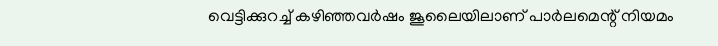വെട്ടിക്കുറച്ച് കഴിഞ്ഞവർഷം ജൂലൈയിലാണ് പാർലമെന്റ് നിയമം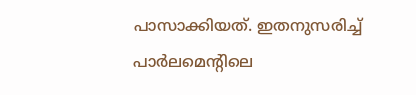പാസാക്കിയത്. ഇതനുസരിച്ച് പാർലമെന്റിലെ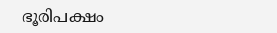ഭൂരിപക്ഷം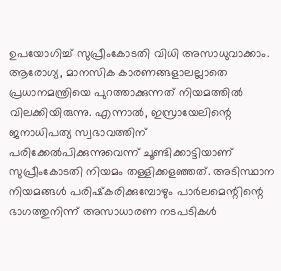ഉപയോഗിച്ച് സുപ്രീംകോടതി വിധി അസാധുവാക്കാം. ആരോഗ്യ, മാനസിക കാരണങ്ങളാലല്ലാതെ പ്രധാനമന്ത്രിയെ പുറത്താക്കുന്നത് നിയമത്തിൽ വിലക്കിയിരുന്നു. എന്നാൽ, ഇസ്രായേലിന്റെ ജനാധിപത്യ സ്വഭാവത്തിന് പരിക്കേൽപിക്കുന്നുവെന്ന് ചൂണ്ടിക്കാട്ടിയാണ് സുപ്രീംകോടതി നിയമം തള്ളിക്കളഞ്ഞത്. അടിസ്ഥാന നിയമങ്ങൾ പരിഷ്‍കരിക്കുമ്പോഴും പാർലമെന്റിന്റെ ഭാഗത്തുനിന്ന് അസാധാരണ നടപടികൾ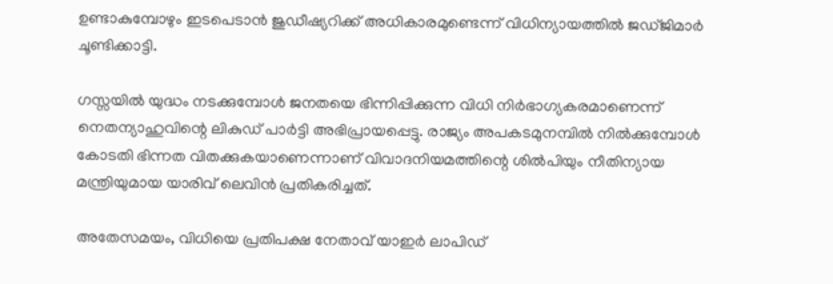ഉണ്ടാകുമ്പോഴും ഇടപെടാൻ ജുഡീഷ്യറിക്ക് അധികാരമുണ്ടെന്ന് വിധിന്യായത്തിൽ ജഡ്ജിമാർ ചൂണ്ടിക്കാട്ടി.

ഗസ്സയിൽ യുദ്ധം നടക്കുമ്പോൾ ജനതയെ ഭിന്നിപ്പിക്കുന്ന വിധി നിർഭാഗ്യകരമാണെന്ന് നെതന്യാഹുവിന്റെ ലികുഡ് പാർട്ടി അഭിപ്രായപ്പെട്ടു. രാജ്യം അപകടമുനമ്പിൽ നിൽക്കുമ്പോൾ കോടതി ഭിന്നത വിതക്കുകയാണെന്നാണ് വിവാദനിയമത്തിന്റെ ശിൽപിയും നീതിന്യായ മന്ത്രിയുമായ യാരിവ് ലെവിൻ പ്രതികരിച്ചത്.

അതേസമയം, വിധിയെ പ്രതിപക്ഷ നേതാവ് യാഇർ ലാപിഡ്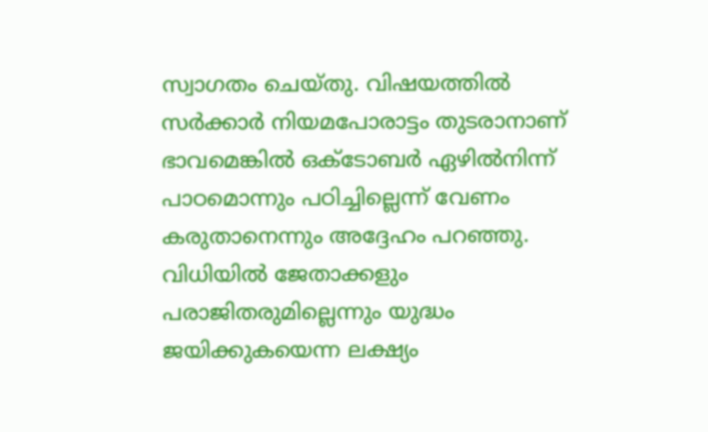സ്വാഗതം ചെയ്തു. വിഷയത്തിൽ സർക്കാർ നിയമപോരാട്ടം തുടരാനാണ് ഭാവമെങ്കിൽ ഒക്ടോബർ ഏഴിൽനിന്ന് പാഠമൊന്നും പഠിച്ചില്ലെന്ന് വേണം കരുതാനെന്നും അദ്ദേഹം പറഞ്ഞു. വിധിയിൽ ജേതാക്കളും പരാജിതരുമില്ലെന്നും യുദ്ധം ജയിക്കുകയെന്ന ലക്ഷ്യം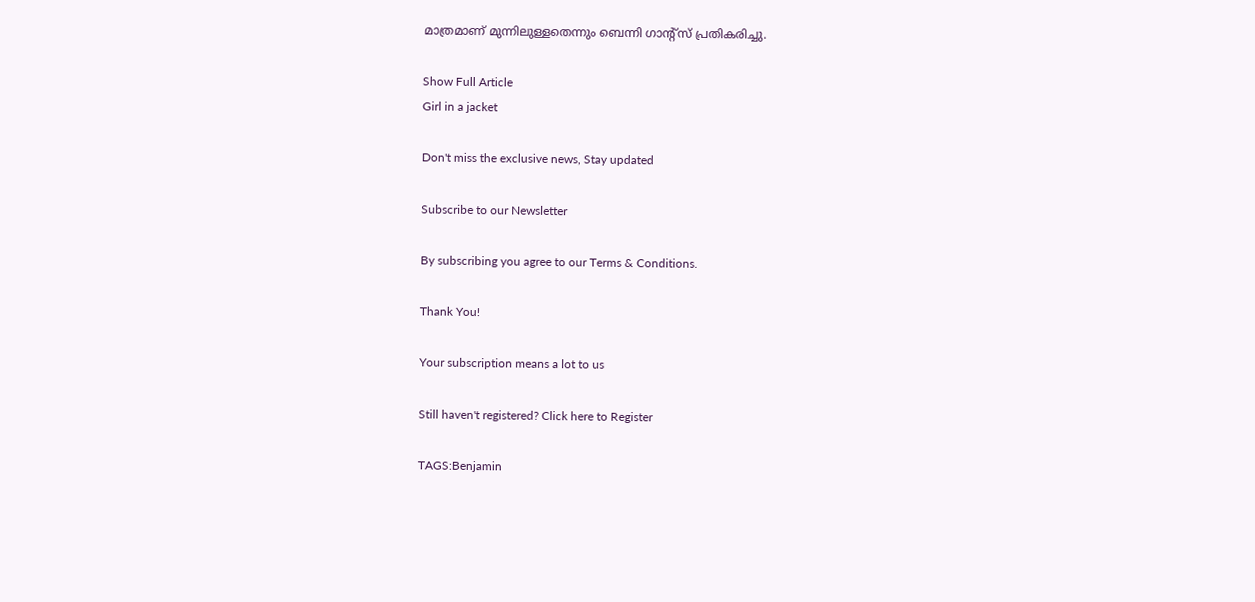മാത്രമാണ് മുന്നിലുള്ളതെന്നും ബെന്നി ഗാന്റ്സ് പ്രതികരിച്ചു.

Show Full Article
Girl in a jacket

Don't miss the exclusive news, Stay updated

Subscribe to our Newsletter

By subscribing you agree to our Terms & Conditions.

Thank You!

Your subscription means a lot to us

Still haven't registered? Click here to Register

TAGS:Benjamin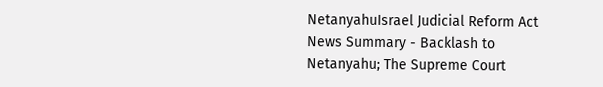NetanyahuIsrael Judicial Reform Act
News Summary - Backlash to Netanyahu; The Supreme Court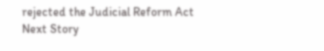rejected the Judicial Reform Act
Next Story